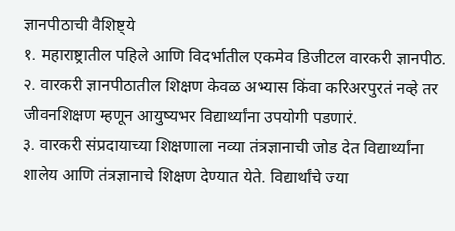ज्ञानपीठाची वैशिष्ट्ये
१. महाराष्ट्रातील पहिले आणि विदर्भातील एकमेव डिजीटल वारकरी ज्ञानपीठ.
२. वारकरी ज्ञानपीठातील शिक्षण केवळ अभ्यास किंवा करिअरपुरतं नव्हे तर जीवनशिक्षण म्हणून आयुष्यभर विद्यार्थ्यांना उपयोगी पडणारं.
३. वारकरी संप्रदायाच्या शिक्षणाला नव्या तंत्रज्ञानाची जोड देत विद्यार्थ्यांना शालेय आणि तंत्रज्ञानाचे शिक्षण देण्यात येते. विद्यार्थांचे ज्या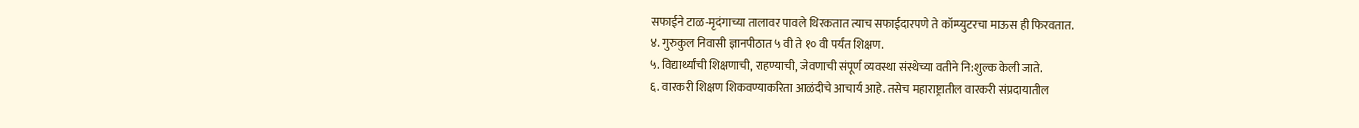सफाईने टाळ-मृदंगाच्या तालावर पावले थिरकतात त्याच सफाईदारपणे ते कॉम्प्युटरचा माऊस ही फिरवतात.
४. गुरुकुल निवासी ज्ञानपीठात ५ वी ते १० वी पर्यंत शिक्षण.
५. विद्यार्थ्यांची शिक्षणाची, राहण्याची, जेवणाची संपूर्ण व्यवस्था संस्थेच्या वतीने नि:शुल्क केली जाते.
६. वारकरी शिक्षण शिकवण्याकरिता आळंदीचे आचार्य आहे. तसेच महाराष्ट्रातील वारकरी संप्रदायातील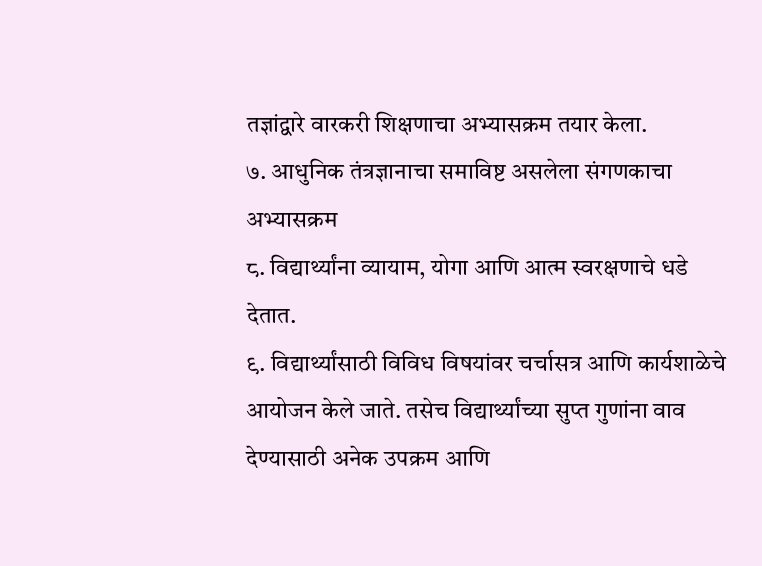तज्ञांद्वारे वारकरी शिक्षणाचा अभ्यासक्रम तयार केला.
७. आधुनिक तंत्रज्ञानाचा समाविष्ट असलेला संगणकाचा अभ्यासक्रम
८. विद्यार्थ्यांना व्यायाम, योगा आणि आत्म स्वरक्षणाचे धडे देतात.
९. विद्यार्थ्यांसाठी विविध विषयांवर चर्चासत्र आणि कार्यशाळेचे आयोजन केले जाते. तसेच विद्यार्थ्यांच्या सुप्त गुणांना वाव देण्यासाठी अनेक उपक्रम आणि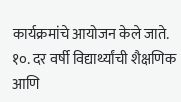कार्यक्रमांचे आयोजन केले जाते.
१०. दर वर्षी विद्यार्थ्यांची शैक्षणिक आणि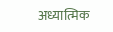अध्यात्मिक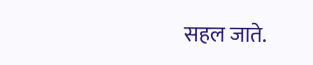सहल जाते.